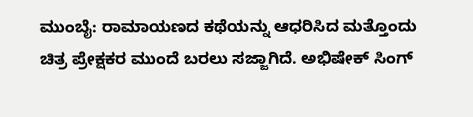ಮುಂಬೈ: ರಾಮಾಯಣದ ಕಥೆಯನ್ನು ಆಧರಿಸಿದ ಮತ್ತೊಂದು ಚಿತ್ರ ಪ್ರೇಕ್ಷಕರ ಮುಂದೆ ಬರಲು ಸಜ್ಜಾಗಿದೆ. ಅಭಿಷೇಕ್ ಸಿಂಗ್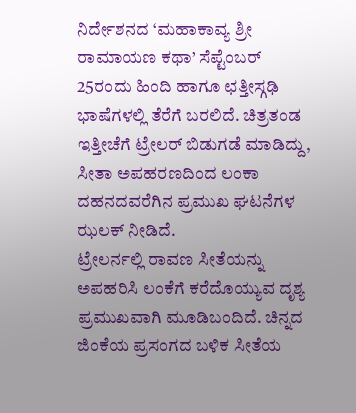ನಿರ್ದೇಶನದ ‘ಮಹಾಕಾವ್ಯ ಶ್ರೀ ರಾಮಾಯಣ ಕಥಾ’ ಸೆಪ್ಟೆಂಬರ್ 25ರಂದು ಹಿಂದಿ ಹಾಗೂ ಛತ್ತೀಸ್ಗಢಿ ಭಾಷೆಗಳಲ್ಲಿ ತೆರೆಗೆ ಬರಲಿದೆ. ಚಿತ್ರತಂಡ ಇತ್ತೀಚೆಗೆ ಟ್ರೇಲರ್ ಬಿಡುಗಡೆ ಮಾಡಿದ್ದು, ಸೀತಾ ಅಪಹರಣದಿಂದ ಲಂಕಾ ದಹನದವರೆಗಿನ ಪ್ರಮುಖ ಘಟನೆಗಳ ಝಲಕ್ ನೀಡಿದೆ.
ಟ್ರೇಲರ್ನಲ್ಲಿ ರಾವಣ ಸೀತೆಯನ್ನು ಅಪಹರಿಸಿ ಲಂಕೆಗೆ ಕರೆದೊಯ್ಯುವ ದೃಶ್ಯ ಪ್ರಮುಖವಾಗಿ ಮೂಡಿಬಂದಿದೆ. ಚಿನ್ನದ ಜಿಂಕೆಯ ಪ್ರಸಂಗದ ಬಳಿಕ ಸೀತೆಯ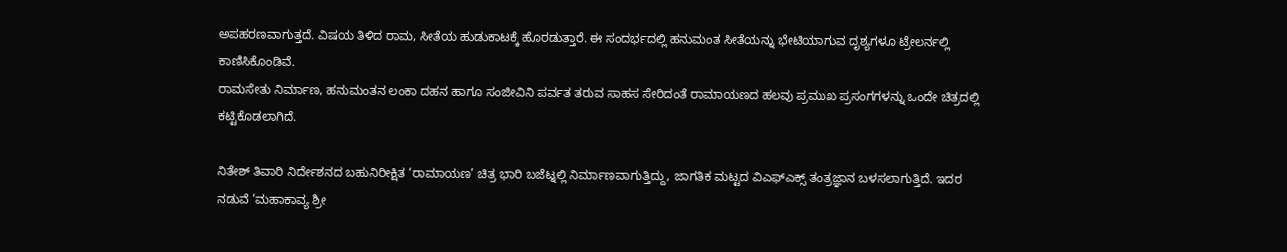ಅಪಹರಣವಾಗುತ್ತದೆ. ವಿಷಯ ತಿಳಿದ ರಾಮ, ಸೀತೆಯ ಹುಡುಕಾಟಕ್ಕೆ ಹೊರಡುತ್ತಾರೆ. ಈ ಸಂದರ್ಭದಲ್ಲಿ ಹನುಮಂತ ಸೀತೆಯನ್ನು ಭೇಟಿಯಾಗುವ ದೃಶ್ಯಗಳೂ ಟ್ರೇಲರ್ನಲ್ಲಿ ಕಾಣಿಸಿಕೊಂಡಿವೆ.
ರಾಮಸೇತು ನಿರ್ಮಾಣ, ಹನುಮಂತನ ಲಂಕಾ ದಹನ ಹಾಗೂ ಸಂಜೀವಿನಿ ಪರ್ವತ ತರುವ ಸಾಹಸ ಸೇರಿದಂತೆ ರಾಮಾಯಣದ ಹಲವು ಪ್ರಮುಖ ಪ್ರಸಂಗಗಳನ್ನು ಒಂದೇ ಚಿತ್ರದಲ್ಲಿ ಕಟ್ಟಿಕೊಡಲಾಗಿದೆ.

ನಿತೇಶ್ ತಿವಾರಿ ನಿರ್ದೇಶನದ ಬಹುನಿರೀಕ್ಷಿತ ‘ರಾಮಾಯಣ’ ಚಿತ್ರ ಭಾರಿ ಬಜೆಟ್ನಲ್ಲಿ ನಿರ್ಮಾಣವಾಗುತ್ತಿದ್ದು, ಜಾಗತಿಕ ಮಟ್ಟದ ವಿಎಫ್ಎಕ್ಸ್ ತಂತ್ರಜ್ಞಾನ ಬಳಸಲಾಗುತ್ತಿದೆ. ಇದರ ನಡುವೆ ‘ಮಹಾಕಾವ್ಯ ಶ್ರೀ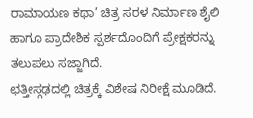ರಾಮಾಯಣ ಕಥಾ’ ಚಿತ್ರ ಸರಳ ನಿರ್ಮಾಣ ಶೈಲಿ ಹಾಗೂ ಪ್ರಾದೇಶಿಕ ಸ್ಪರ್ಶದೊಂದಿಗೆ ಪ್ರೇಕ್ಷಕರನ್ನು ತಲುಪಲು ಸಜ್ಜಾಗಿದೆ.
ಛತ್ತೀಸ್ಗಢದಲ್ಲಿ ಚಿತ್ರಕ್ಕೆ ವಿಶೇಷ ನಿರೀಕ್ಷೆ ಮೂಡಿದೆ.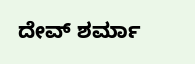ದೇವ್ ಶರ್ಮಾ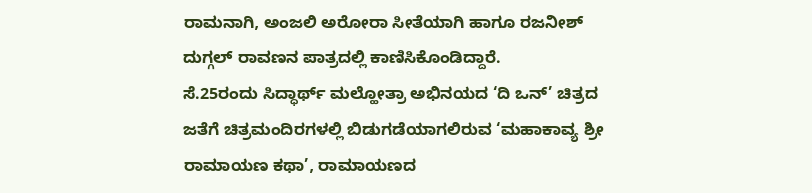ರಾಮನಾಗಿ, ಅಂಜಲಿ ಅರೋರಾ ಸೀತೆಯಾಗಿ ಹಾಗೂ ರಜನೀಶ್ ದುಗ್ಗಲ್ ರಾವಣನ ಪಾತ್ರದಲ್ಲಿ ಕಾಣಿಸಿಕೊಂಡಿದ್ದಾರೆ.
ಸೆ.25ರಂದು ಸಿದ್ಧಾರ್ಥ್ ಮಲ್ಹೋತ್ರಾ ಅಭಿನಯದ ‘ದಿ ಒನ್’ ಚಿತ್ರದ ಜತೆಗೆ ಚಿತ್ರಮಂದಿರಗಳಲ್ಲಿ ಬಿಡುಗಡೆಯಾಗಲಿರುವ ‘ಮಹಾಕಾವ್ಯ ಶ್ರೀ ರಾಮಾಯಣ ಕಥಾ’, ರಾಮಾಯಣದ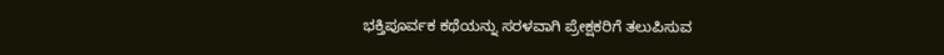ಭಕ್ತಿಪೂರ್ವಕ ಕಥೆಯನ್ನು ಸರಳವಾಗಿ ಪ್ರೇಕ್ಷಕರಿಗೆ ತಲುಪಿಸುವ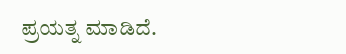ಪ್ರಯತ್ನ ಮಾಡಿದೆ.